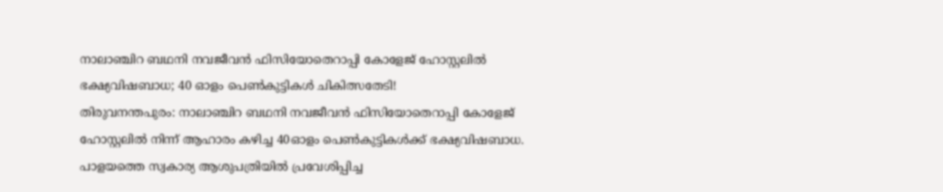നാലാഞ്ചിറ ബഥനി നവജീവൻ ഫിസിയോതെറാപ്പി കോളേജ് ഹോസ്റ്റലിൽ ഭക്ഷ്യവിഷബാധ; 40 ഓളം പെൺകുട്ടികൾ ചികിത്സതേടി!
തിരുവനന്തപുരം: നാലാഞ്ചിറ ബഥനി നവജീവൻ ഫിസിയോതെറാപ്പി കോളേജ് ഹോസ്റ്റലിൽ നിന്ന് ആഹാരം കഴിച്ച 40ഓളം പെൺകുട്ടികൾക്ക് ഭക്ഷ്യവിഷബാധ. പാളയത്തെ സ്വകാര്യ ആശുപത്രിയിൽ പ്രവേശിപ്പിച്ച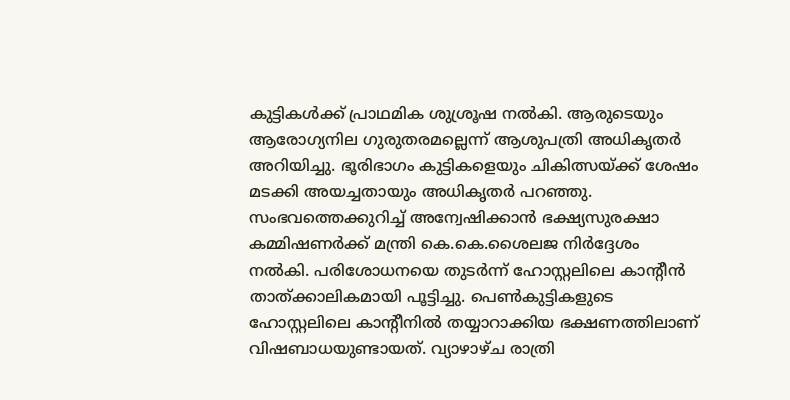കുട്ടികൾക്ക് പ്രാഥമിക ശുശ്രൂഷ നൽകി. ആരുടെയും ആരോഗ്യനില ഗുരുതരമല്ലെന്ന് ആശുപത്രി അധികൃതർ അറിയിച്ചു. ഭൂരിഭാഗം കുട്ടികളെയും ചികിത്സയ്ക്ക് ശേഷം മടക്കി അയച്ചതായും അധികൃതർ പറഞ്ഞു.
സംഭവത്തെക്കുറിച്ച് അന്വേഷിക്കാൻ ഭക്ഷ്യസുരക്ഷാ കമ്മിഷണർക്ക് മന്ത്രി കെ.കെ.ശൈലജ നിർദ്ദേശം നൽകി. പരിശോധനയെ തുടർന്ന് ഹോസ്റ്റലിലെ കാന്റീൻ താത്ക്കാലികമായി പൂട്ടിച്ചു. പെൺകുട്ടികളുടെ ഹോസ്റ്റലിലെ കാന്റീനിൽ തയ്യാറാക്കിയ ഭക്ഷണത്തിലാണ് വിഷബാധയുണ്ടായത്. വ്യാഴാഴ്ച രാത്രി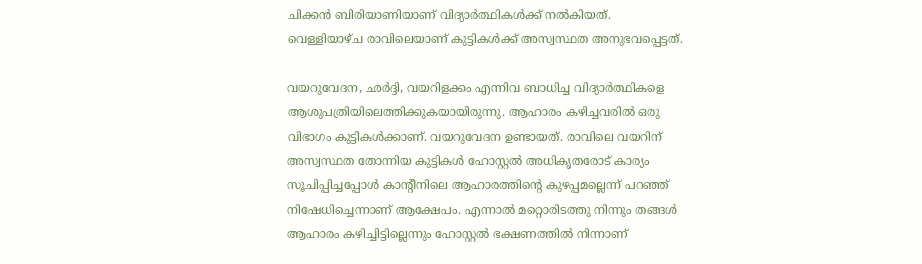ചിക്കൻ ബിരിയാണിയാണ് വിദ്യാർത്ഥികൾക്ക് നൽകിയത്. വെള്ളിയാഴ്ച രാവിലെയാണ് കുട്ടികൾക്ക് അസ്വസ്ഥത അനുഭവപ്പെട്ടത്.

വയറുവേദന, ഛർദ്ദി, വയറിളക്കം എന്നിവ ബാധിച്ച വിദ്യാർത്ഥികളെ ആശുപത്രിയിലെത്തിക്കുകയായിരുന്നു. ആഹാരം കഴിച്ചവരിൽ ഒരു വിഭാഗം കുട്ടികൾക്കാണ്. വയറുവേദന ഉണ്ടായത്. രാവിലെ വയറിന് അസ്വസ്ഥത തോന്നിയ കുട്ടികൾ ഹോസ്റ്റൽ അധികൃതരോട് കാര്യം സൂചിപ്പിച്ചപ്പോൾ കാന്റീനിലെ ആഹാരത്തിന്റെ കുഴപ്പമല്ലെന്ന് പറഞ്ഞ് നിഷേധിച്ചെന്നാണ് ആക്ഷേപം. എന്നാൽ മറ്റൊരിടത്തു നിന്നും തങ്ങൾ ആഹാരം കഴിച്ചിട്ടില്ലെന്നും ഹോസ്റ്റൽ ഭക്ഷണത്തിൽ നിന്നാണ്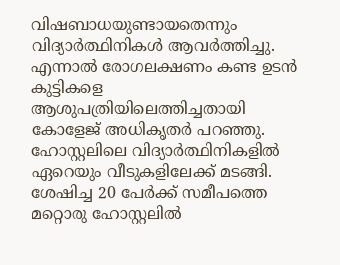വിഷബാധയുണ്ടായതെന്നും വിദ്യാർത്ഥിനികൾ ആവർത്തിച്ചു.
എന്നാൽ രോഗലക്ഷണം കണ്ട ഉടൻ കുട്ടികളെ ആശുപത്രിയിലെത്തിച്ചതായി കോളേജ് അധികൃതർ പറഞ്ഞു. ഹോസ്റ്റലിലെ വിദ്യാർത്ഥിനികളിൽ ഏറെയും വീടുകളിലേക്ക് മടങ്ങി. ശേഷിച്ച 20 പേർക്ക് സമീപത്തെ മറ്റൊരു ഹോസ്റ്റലിൽ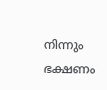നിന്നും ഭക്ഷണം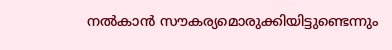നൽകാൻ സൗകര്യമൊരുക്കിയിട്ടുണ്ടെന്നും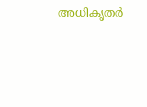അധികൃതർ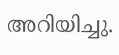അറിയിച്ചു.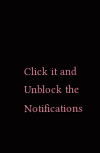Click it and Unblock the Notifications